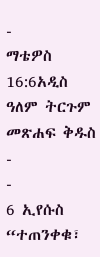-
ማቴዎስ 16:6አዲስ ዓለም ትርጉም መጽሐፍ ቅዱስ
-
-
6 ኢየሱስ “ተጠንቀቁ፣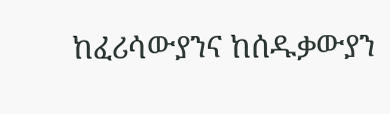ከፈሪሳውያንና ከሰዱቃውያን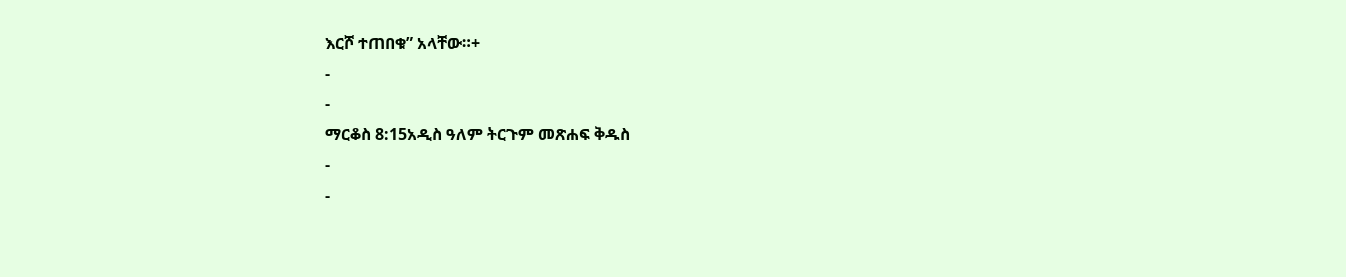እርሾ ተጠበቁ” አላቸው።+
-
-
ማርቆስ 8:15አዲስ ዓለም ትርጉም መጽሐፍ ቅዱስ
-
-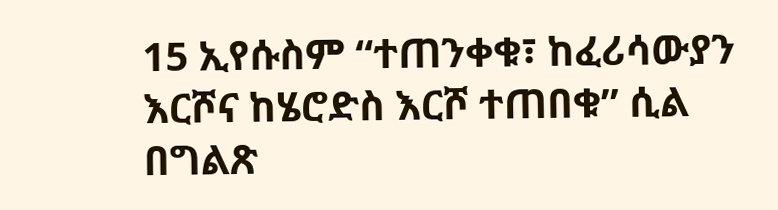15 ኢየሱስም “ተጠንቀቁ፣ ከፈሪሳውያን እርሾና ከሄሮድስ እርሾ ተጠበቁ” ሲል በግልጽ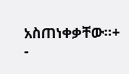አስጠነቀቃቸው።+
-